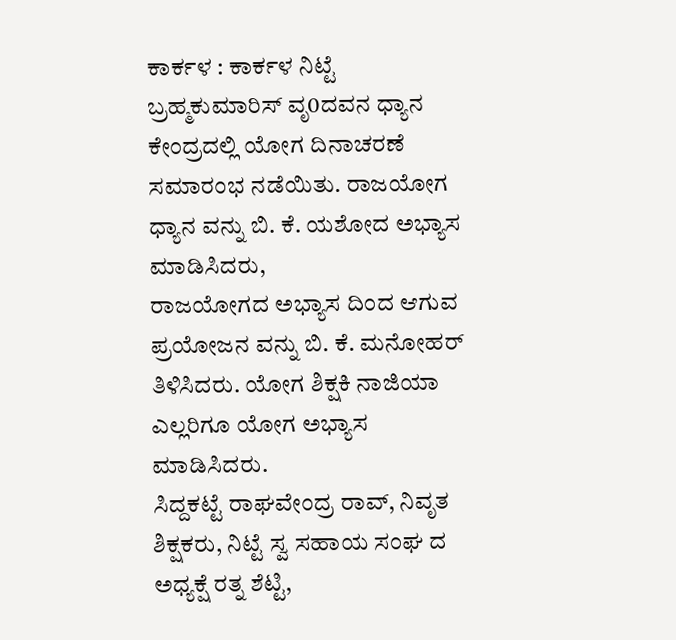ಕಾರ್ಕಳ : ಕಾರ್ಕಳ ನಿಟ್ಟೆ ಬ್ರಹ್ಮಕುಮಾರಿಸ್ ವೃ0ದವನ ಧ್ಯಾನ ಕೇಂದ್ರದಲ್ಲಿ ಯೋಗ ದಿನಾಚರಣೆ ಸಮಾರಂಭ ನಡೆಯಿತು. ರಾಜಯೋಗ ಧ್ಯಾನ ವನ್ನು ಬಿ. ಕೆ. ಯಶೋದ ಅಭ್ಯಾಸ ಮಾಡಿಸಿದರು,
ರಾಜಯೋಗದ ಅಭ್ಯಾಸ ದಿಂದ ಆಗುವ ಪ್ರಯೋಜನ ವನ್ನು ಬಿ. ಕೆ. ಮನೋಹರ್ ತಿಳಿಸಿದರು. ಯೋಗ ಶಿಕ್ಷಕಿ ನಾಜಿಯಾ ಎಲ್ಲರಿಗೂ ಯೋಗ ಅಭ್ಯಾಸ ಮಾಡಿಸಿದರು.
ಸಿದ್ದಕಟ್ಟೆ ರಾಘವೇಂದ್ರ ರಾವ್, ನಿವೃತ ಶಿಕ್ಷಕರು, ನಿಟ್ಟೆ ಸ್ವ ಸಹಾಯ ಸಂಘ ದ ಅಧ್ಯಕ್ಷೆ ರತ್ನ ಶೆಟ್ಟಿ,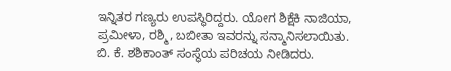ಇನ್ನಿತರ ಗಣ್ಯರು ಉಪಸ್ಥಿರಿದ್ದರು. ಯೋಗ ಶಿಕ್ಷೆಕಿ ನಾಜಿಯಾ, ಪ್ರಮೀಳಾ, ರಶ್ಮಿ, ಬಬೀತಾ ಇವರನ್ನು ಸನ್ಮಾನಿಸಲಾಯಿತು. ಬಿ. ಕೆ. ಶಶಿಕಾಂತ್ ಸಂಸ್ಥೆಯ ಪರಿಚಯ ನೀಡಿದರು.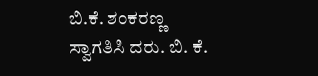ಬಿ.ಕೆ. ಶಂಕರಣ್ಣ ಸ್ವಾಗತಿಸಿ ದರು. ಬಿ. ಕೆ.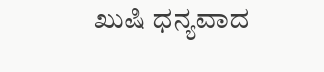ಖುಷಿ ಧನ್ಯವಾದ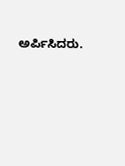ಅರ್ಪಿಸಿದರು.